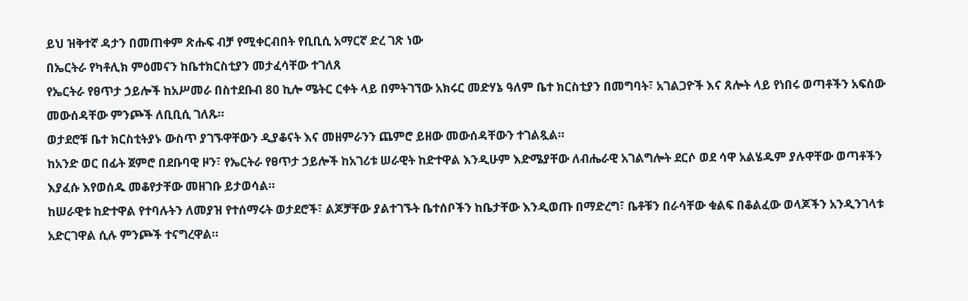ይህ ዝቅተኛ ዳታን በመጠቀም ጽሑፍ ብቻ የሚቀርብበት የቢቢሲ አማርኛ ድረ ገጽ ነው
በኤርትራ የካቶሊክ ምዕመናን ከቤተክርስቲያን መታፈሳቸው ተገለጸ
የኤርትራ የፀጥታ ኃይሎች ከአሥመራ በስተደቡብ 80 ኪሎ ሜትር ርቀት ላይ በምትገኘው አክሩር መድሃኔ ዓለም ቤተ ክርስቲያን በመግባት፣ አገልጋዮች እና ጸሎት ላይ የነበሩ ወጣቶችን አፍሰው መውሰዳቸው ምንጮች ለቢቢሲ ገለጹ።
ወታደሮቹ ቤተ ክርስቲትያኑ ውስጥ ያገኙዋቸውን ዲያቆናት እና መዘምራንን ጨምሮ ይዘው መውሰዳቸውን ተገልጿል።
ከአንድ ወር በፊት ጀምሮ በደቡባዊ ዞን፣ የኤርትራ የፀጥታ ኃይሎች ከአገሪቱ ሠራዊት ከድተዋል እንዲሁም እድሜያቸው ለብሔራዊ አገልግሎት ደርሶ ወደ ሳዋ አልሄዱም ያሉዋቸው ወጣቶችን እያፈሱ እየወሰዱ መቆየታቸው መዘገቡ ይታወሳል።
ከሠራዊቱ ከድተዋል የተባሉትን ለመያዝ የተሰማሩት ወታደሮች፣ ልጆቻቸው ያልተገኙት ቤተሰቦችን ከቤታቸው እንዲወጡ በማድረግ፣ ቤቶቹን በራሳቸው ቁልፍ በቆልፈው ወላጆችን አንዲንገላቱ አድርገዋል ሲሉ ምንጮች ተናግረዋል።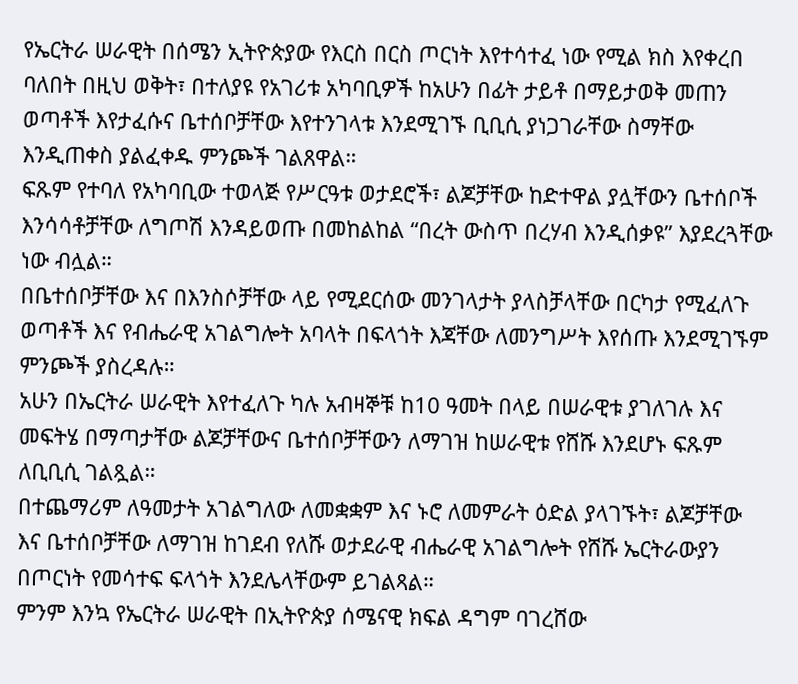የኤርትራ ሠራዊት በሰሜን ኢትዮጵያው የእርስ በርስ ጦርነት እየተሳተፈ ነው የሚል ክስ እየቀረበ ባለበት በዚህ ወቅት፣ በተለያዩ የአገሪቱ አካባቢዎች ከአሁን በፊት ታይቶ በማይታወቅ መጠን ወጣቶች እየታፈሱና ቤተሰቦቻቸው እየተንገላቱ እንደሚገኙ ቢቢሲ ያነጋገራቸው ስማቸው እንዲጠቀስ ያልፈቀዱ ምንጮች ገልጸዋል።
ፍጹም የተባለ የአካባቢው ተወላጅ የሥርዓቱ ወታደሮች፣ ልጆቻቸው ከድተዋል ያሏቸውን ቤተሰቦች እንሳሳቶቻቸው ለግጦሽ እንዳይወጡ በመከልከል “በረት ውስጥ በረሃብ እንዲሰቃዩ” እያደረጓቸው ነው ብሏል።
በቤተሰቦቻቸው እና በእንስሶቻቸው ላይ የሚደርሰው መንገላታት ያላስቻላቸው በርካታ የሚፈለጉ ወጣቶች እና የብሔራዊ አገልግሎት አባላት በፍላጎት እጃቸው ለመንግሥት እየሰጡ እንደሚገኙም ምንጮች ያስረዳሉ።
አሁን በኤርትራ ሠራዊት እየተፈለጉ ካሉ አብዛኞቹ ከ10 ዓመት በላይ በሠራዊቱ ያገለገሉ እና መፍትሄ በማጣታቸው ልጆቻቸውና ቤተሰቦቻቸውን ለማገዝ ከሠራዊቱ የሸሹ እንደሆኑ ፍጹም ለቢቢሲ ገልጿል።
በተጨማሪም ለዓመታት አገልግለው ለመቋቋም እና ኑሮ ለመምራት ዕድል ያላገኙት፣ ልጆቻቸው እና ቤተሰቦቻቸው ለማገዝ ከገደብ የለሹ ወታደራዊ ብሔራዊ አገልግሎት የሸሹ ኤርትራውያን በጦርነት የመሳተፍ ፍላጎት እንደሌላቸውም ይገልጻል።
ምንም እንኳ የኤርትራ ሠራዊት በኢትዮጵያ ሰሜናዊ ክፍል ዳግም ባገረሸው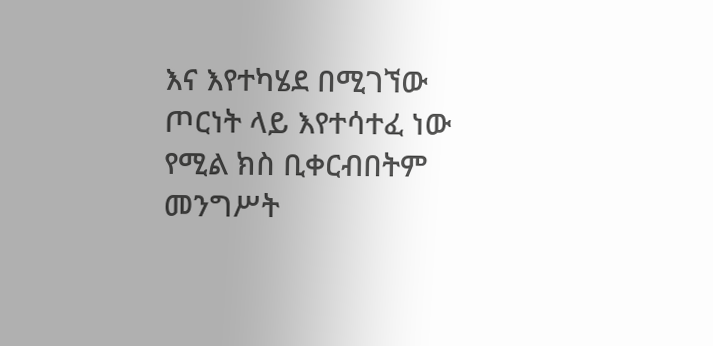እና እየተካሄደ በሚገኘው ጦርነት ላይ እየተሳተፈ ነው የሚል ክስ ቢቀርብበትም መንግሥት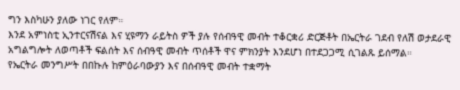ግን እስካሁን ያለው ነገር የለም።
እንደ አምነስቲ ኢንተርናሽናል እና ሂዩማን ራይትስ ዎች ያሉ የሰብዓዊ መብት ተቆርቋሪ ድርጅቶት በኤርትራ ገደብ የለሽ ወታደራዊ አግልግሎት ለወጣቶች ፍልሰት እና ሰብዓዊ መብት ጥሰቶች ዋና ምክንያት እንደሆነ በተደጋጋሚ ሲገልጹ ይሰማል።
የኤርትራ መንግሥት በበኩሉ ከምዕራባውያን እና በሰብዓዊ መብት ተቋማት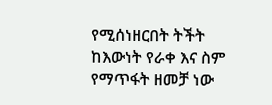የሚሰነዘርበት ትችት ከእውነት የራቀ እና ስም የማጥፋት ዘመቻ ነው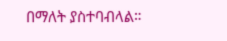በማለት ያስተባብላል።